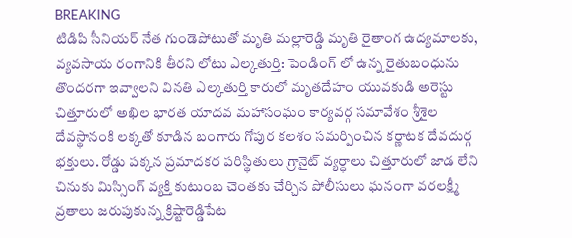BREAKING
టిడిపి సీనియర్ నేత గుండెపోటుతో మృతి మల్లారెడ్డి మృతి రైతాంగ ఉద్యమాలకు, వ్యవసాయ రంగానికి తీరని లోటు ఎల్కతుర్తి: పెండింగ్ లో ఉన్న రైతుబంధును తొందరగా ఇవ్వాలని వినతి ఎల్కతుర్తి కారులో మృతదేహం యువకుడి అరెస్టు చిత్తూరులో అఖిల భారత యాదవ మహాసంఘం కార్యవర్గ సమావేశం శ్రీశైల దేవస్థానంకి లక్కతో కూడిన బంగారు గోపుర కలశం సమర్పించిన కర్ణాటక దేవదుర్గ భక్తులు. రోడ్డు పక్కన ప్రమాదకర పరిస్థితులు గ్రానైట్ వ్యర్ధాలు చిత్తూరులో జాడ లేని చినుకు మిస్సింగ్ వ్యక్తి కుటుంబ చెంతకు చేర్చిన పోలీసులు ఘనంగా వరలక్ష్మీ వ్రతాలు జరుపుకున్న క్రిష్టారెడ్డిపేట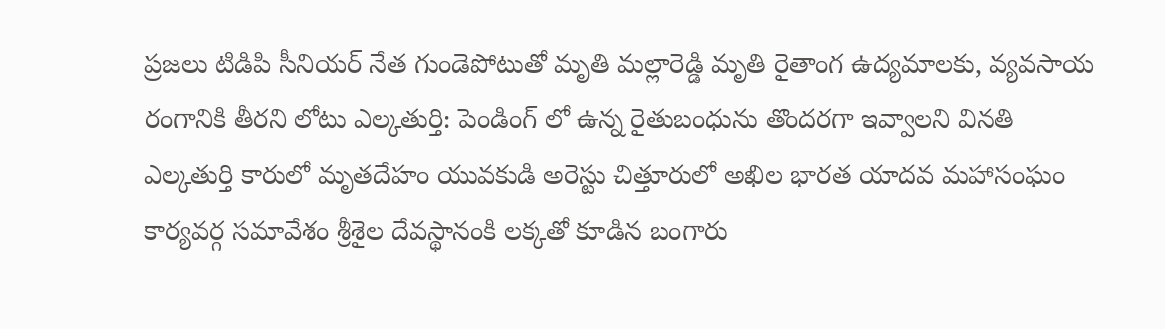ప్రజలు టిడిపి సీనియర్ నేత గుండెపోటుతో మృతి మల్లారెడ్డి మృతి రైతాంగ ఉద్యమాలకు, వ్యవసాయ రంగానికి తీరని లోటు ఎల్కతుర్తి: పెండింగ్ లో ఉన్న రైతుబంధును తొందరగా ఇవ్వాలని వినతి ఎల్కతుర్తి కారులో మృతదేహం యువకుడి అరెస్టు చిత్తూరులో అఖిల భారత యాదవ మహాసంఘం కార్యవర్గ సమావేశం శ్రీశైల దేవస్థానంకి లక్కతో కూడిన బంగారు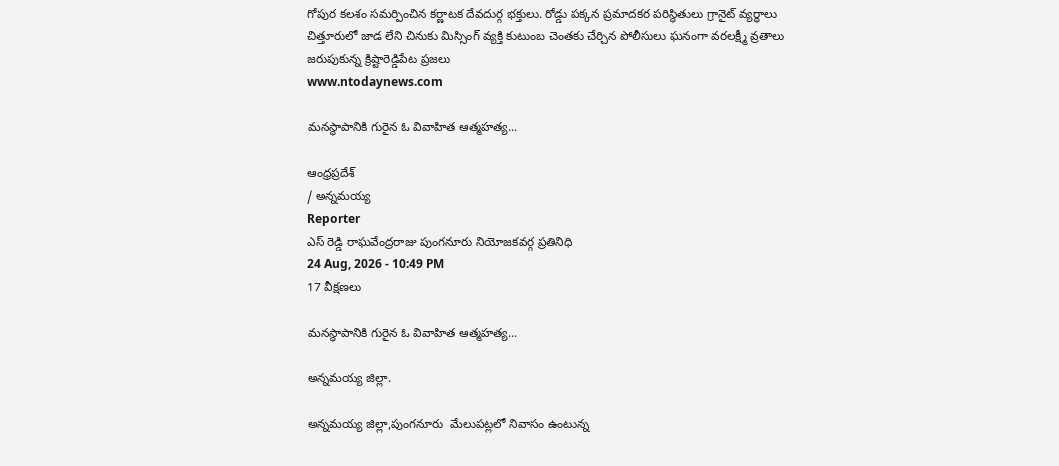గోపుర కలశం సమర్పించిన కర్ణాటక దేవదుర్గ భక్తులు. రోడ్డు పక్కన ప్రమాదకర పరిస్థితులు గ్రానైట్ వ్యర్ధాలు చిత్తూరులో జాడ లేని చినుకు మిస్సింగ్ వ్యక్తి కుటుంబ చెంతకు చేర్చిన పోలీసులు ఘనంగా వరలక్ష్మీ వ్రతాలు జరుపుకున్న క్రిష్టారెడ్డిపేట ప్రజలు
www.ntodaynews.com

మనస్థాపానికి గురైన ఓ వివాహిత ఆత్మహత్య...

ఆంధ్రప్రదేశ్
/ అన్నమయ్య
Reporter
ఎస్ రెడ్డి రాఘవేంద్రరాజు పుంగనూరు నియోజకవర్గ ప్రతినిధి
24 Aug, 2026 - 10:49 PM
17 వీక్షణలు

మనస్థాపానికి గురైన ఓ వివాహిత ఆత్మహత్య...

అన్నమయ్య జిల్లా.

అన్నమయ్య జిల్లా,పుంగనూరు  మేలుపట్లలో నివాసం ఉంటున్న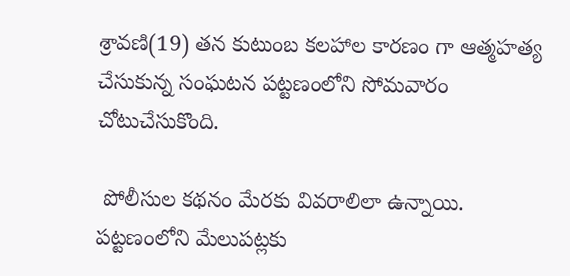శ్రావణి(19) తన కుటుంబ కలహాల కారణం గా ఆత్మహత్య చేసుకున్న సంఘటన పట్టణంలోని సోమవారం చోటుచేసుకొంది.

 పోలీసుల కథనం మేరకు వివరాలిలా ఉన్నాయి. పట్టణంలోని మేలుపట్లకు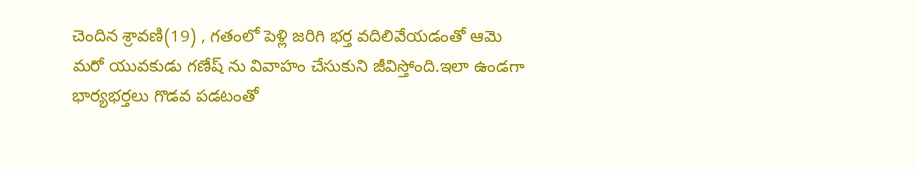చెందిన శ్రావణి(19) , గతంలో పెళ్లి జరిగి భర్త వదిలివేయడంతో ఆమె మరో యువకుడు గణేష్‌ ను వివాహం చేసుకుని జీవిస్తోంది.ఇలా ఉండగా భార్యభర్తలు గొడవ పడటంతో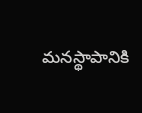మనస్థాపానికి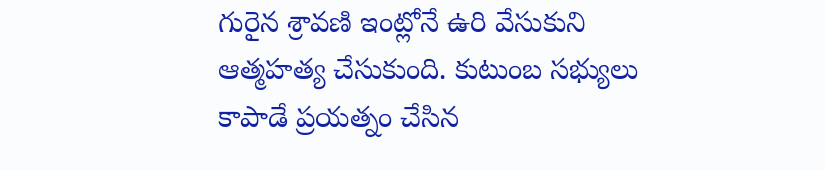గురైన శ్రావణి ఇంట్లోనే ఉరి వేసుకుని ఆత్మహత్య చేసుకుంది. కుటుంబ సభ్యులు కాపాడే ప్రయత్నం చేసిన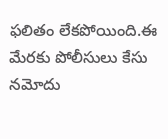ఫలితం లేకపోయింది.ఈ మేరకు పోలీసులు కేసు నమోదు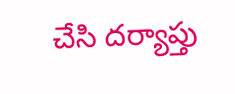చేసి దర్యాప్తు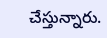చేస్తున్నారు.